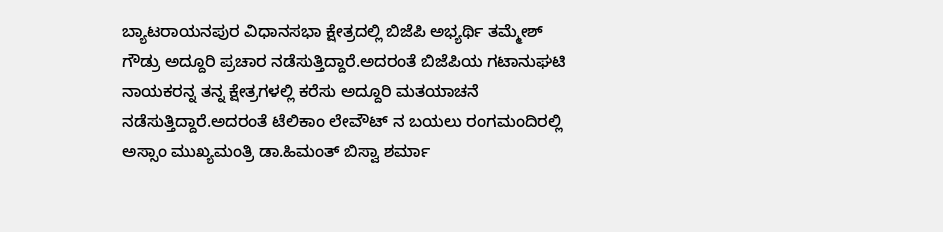ಬ್ಯಾಟರಾಯನಪುರ ವಿಧಾನಸಭಾ ಕ್ಷೇತ್ರದಲ್ಲಿ ಬಿಜೆಪಿ ಅಭ್ಯರ್ಥಿ ತಮ್ಮೇಶ್ ಗೌಡ್ರು ಅದ್ದೂರಿ ಪ್ರಚಾರ ನಡೆಸುತ್ತಿದ್ದಾರೆ.ಅದರಂತೆ ಬಿಜೆಪಿಯ ಗಟಾನುಘಟಿ ನಾಯಕರನ್ನ ತನ್ನ ಕ್ಷೇತ್ರಗಳಲ್ಲಿ ಕರೆಸು ಅದ್ದೂರಿ ಮತಯಾಚನೆ ನಡೆಸುತ್ತಿದ್ದಾರೆ.ಅದರಂತೆ ಟೆಲಿಕಾಂ ಲೇವೌಟ್ ನ ಬಯಲು ರಂಗಮಂದಿರಲ್ಲಿ ಅಸ್ಸಾಂ ಮುಖ್ಯಮಂತ್ರಿ ಡಾ.ಹಿಮಂತ್ ಬಿಸ್ವಾ ಶರ್ಮಾ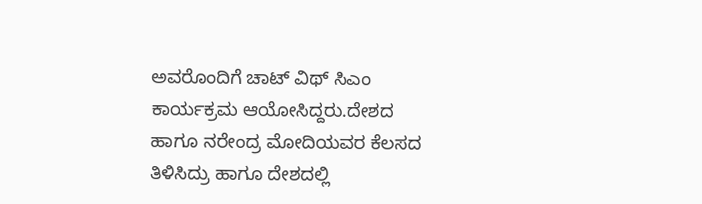ಅವರೊಂದಿಗೆ ಚಾಟ್ ವಿಥ್ ಸಿಎಂ ಕಾರ್ಯಕ್ರಮ ಆಯೋಸಿದ್ದರು.ದೇಶದ ಹಾಗೂ ನರೇಂದ್ರ ಮೋದಿಯವರ ಕೆಲಸದ ತಿಳಿಸಿದ್ರು ಹಾಗೂ ದೇಶದಲ್ಲಿ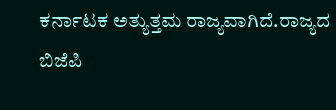ಕರ್ನಾಟಕ ಅತ್ಯುತ್ತಮ ರಾಜ್ಯವಾಗಿದೆ.ರಾಜ್ಯದ ಬಿಜೆಪಿ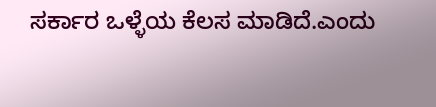ಸರ್ಕಾರ ಒಳ್ಳೆಯ ಕೆಲಸ ಮಾಡಿದೆ.ಎಂದು